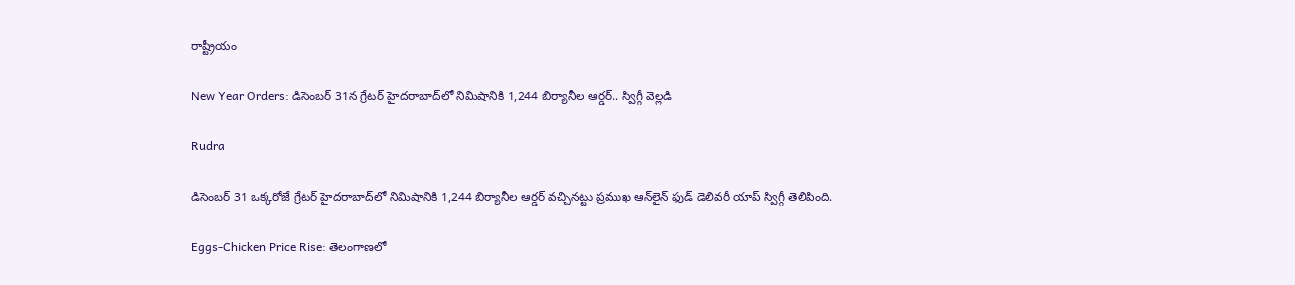రాష్ట్రీయం

New Year Orders: డిసెంబర్‌ 31న గ్రేటర్‌ హైదరాబాద్‌లో నిమిషానికి 1,244 బిర్యానీల ఆర్డర్‌.. స్విగ్గీ వెల్లడి

Rudra

డిసెంబర్‌ 31 ఒక్కరోజే గ్రేటర్‌ హైదరాబాద్‌లో నిమిషానికి 1,244 బిర్యానీల ఆర్డర్‌ వచ్చినట్టు ప్రముఖ ఆన్‌లైన్‌ ఫుడ్‌ డెలివరీ యాప్‌ స్విగ్గీ తెలిపింది.

Eggs-Chicken Price Rise: తెలంగాణలో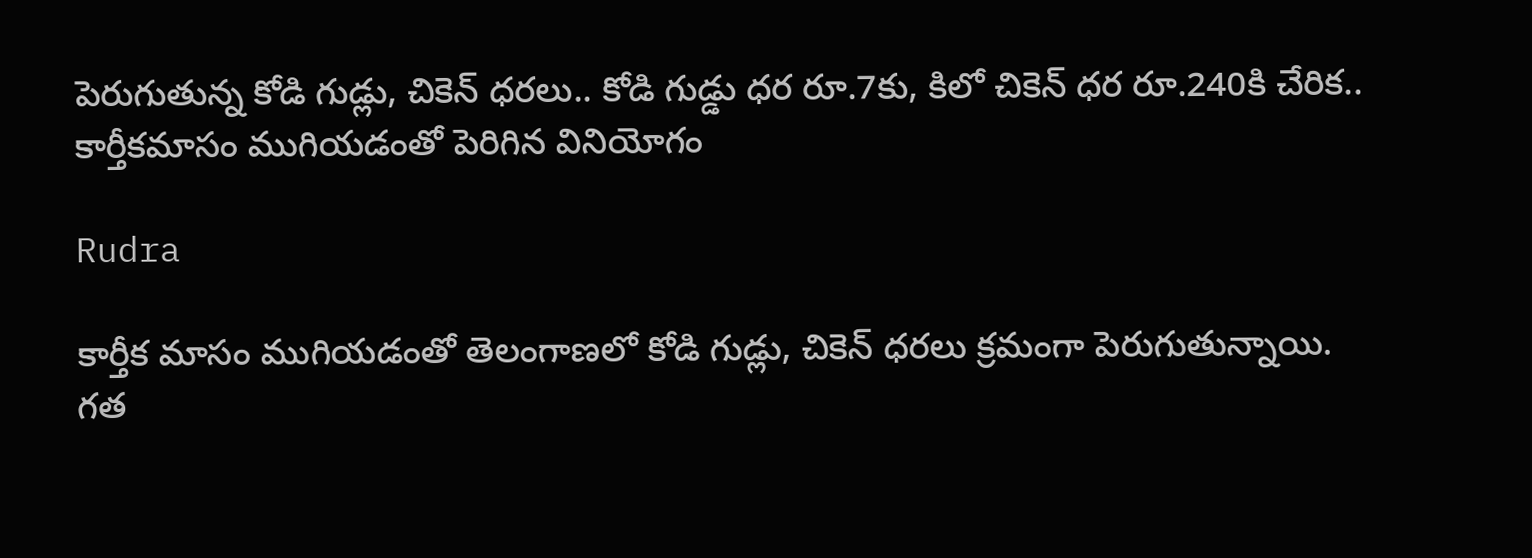పెరుగుతున్న కోడి గుడ్లు, చికెన్ ధరలు.. కోడి గుడ్డు ధర రూ.7కు, కిలో చికెన్ ధర రూ.240కి చేరిక.. కార్తీకమాసం ముగియడంతో పెరిగిన వినియోగం

Rudra

కార్తీక మాసం ముగియడంతో తెలంగాణలో కోడి గుడ్లు, చికెన్ ధరలు క్రమంగా పెరుగుతున్నాయి. గత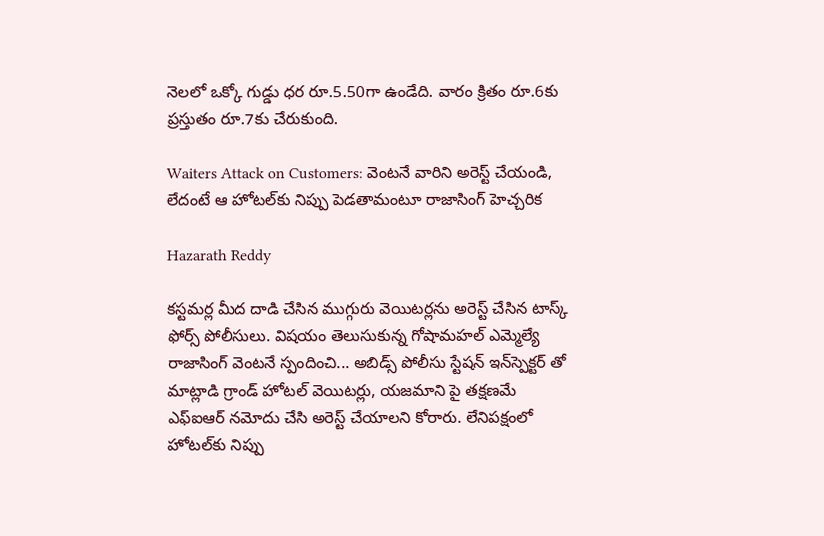నెలలో ఒక్కో గుడ్డు ధర రూ.5.50గా ఉండేది. వారం క్రితం రూ.6కు ప్రస్తుతం రూ.7కు చేరుకుంది.

Waiters Attack on Customers: వెంటనే వారిని అరెస్ట్ చేయండి, లేదంటే ఆ హోటల్‌కు నిప్పు పెడతామంటూ రాజాసింగ్ హెచ్చరిక

Hazarath Reddy

కస్టమర్ల మీద దాడి చేసిన ముగ్గురు వెయిటర్లను అరెస్ట్ చేసిన టాస్క్ ఫోర్స్ పోలీసులు. విషయం తెలుసుకున్న గోషామహల్ ఎమ్మెల్యే రాజాసింగ్ వెంటనే స్పందించి... అబిడ్స్ పోలీసు స్టేషన్ ఇన్‌స్పెక్టర్ తో మాట్లాడి గ్రాండ్ హోటల్ వెయిటర్లు, యజమాని పై తక్షణమే ఎఫ్‌ఐఆర్ నమోదు చేసి అరెస్ట్ చేయాలని కోరారు. లేనిపక్షంలో హోటల్‌కు నిప్పు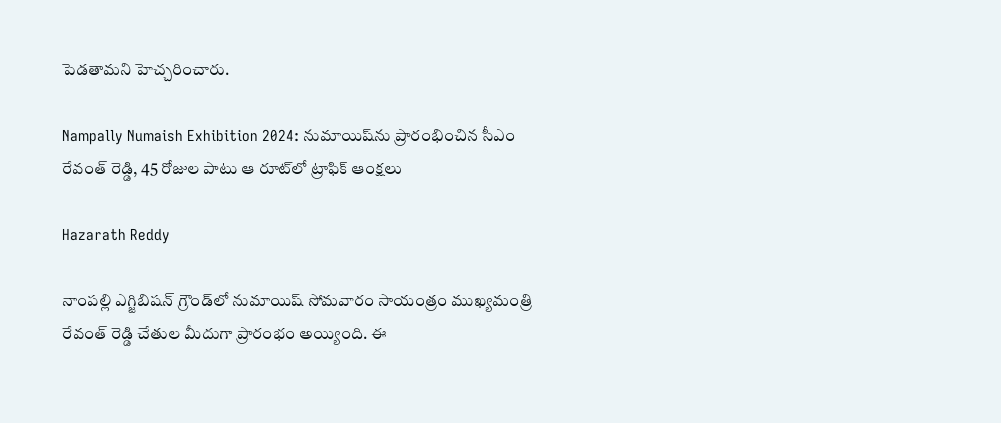పెడతామని హెచ్చరించారు.

Nampally Numaish Exhibition 2024: నుమాయిష్‌ను ప్రారంభించిన సీఎం రేవంత్ రెడ్డి, 45 రోజుల పాటు ఆ రూట్‌లో ట్రాఫిక్‌ ఆంక్షలు

Hazarath Reddy

నాంపల్లి ఎగ్జిబిషన్‌ గ్రౌండ్‌లో నుమాయిష్‌ సోమవారం సాయంత్రం ముఖ్యమంత్రి రేవంత్‌ రెడ్డి చేతుల మీదుగా ప్రారంభం అయ్యింది. ఈ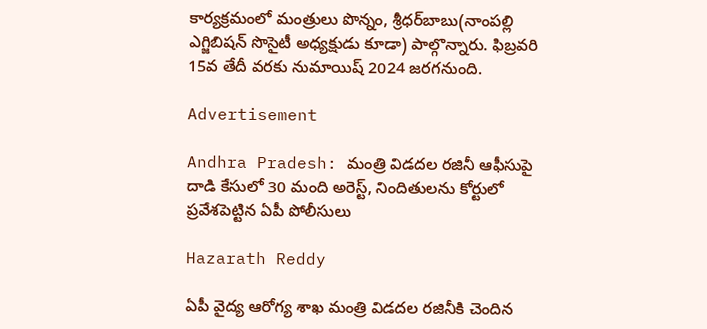కార్యక్రమంలో మంత్రులు పొన్నం, శ్రీధర్‌బాబు(నాంపల్లి ఎగ్జిబిషన్‌ సొసైటీ అధ్యక్షుడు కూడా) పాల్గొన్నారు. ఫిబ్రవరి 15వ తేదీ వరకు నుమాయిష్‌ 2024 జరగనుంది.

Advertisement

Andhra Pradesh: మంత్రి విడదల రజినీ ఆఫీసుపై దాడి కేసులో 30 మంది అరెస్ట్‌, నిందితులను కోర్టులో ప్రవేశపెట్టిన ఏపీ పోలీసులు

Hazarath Reddy

ఏపీ వైద్య ఆరోగ్య శాఖ మంత్రి విడదల రజినీకి చెందిన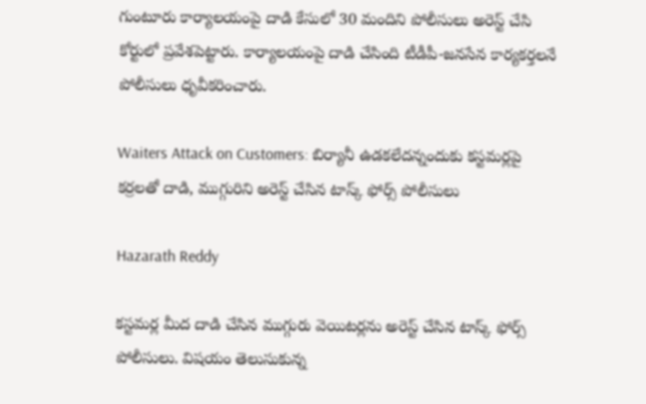గుంటూరు కార్యాలయంపై దాడి కేసులో 30 మందిని పోలీసులు అరెస్ట్‌ చేసి కోర్టులో ప్రవేశపెట్టారు. కార్యాలయంపై దాడి చేసింది టీడీపీ-జనసేన కార్యకర్తలనే పోలీసులు ధృవీకరించారు.

Waiters Attack on Customers: బిర్యానీ ఉడకలేదన్నందుకు కస్టమర్లపై కర్రలతో దాడి, ముగ్గురిని అరెస్ట్ చేసిన టాస్క్ ఫోర్స్ పోలీసులు

Hazarath Reddy

కస్టమర్ల మీద దాడి చేసిన ముగ్గురు వెయిటర్లను అరెస్ట్ చేసిన టాస్క్ ఫోర్స్ పోలీసులు. విషయం తెలుసుకున్న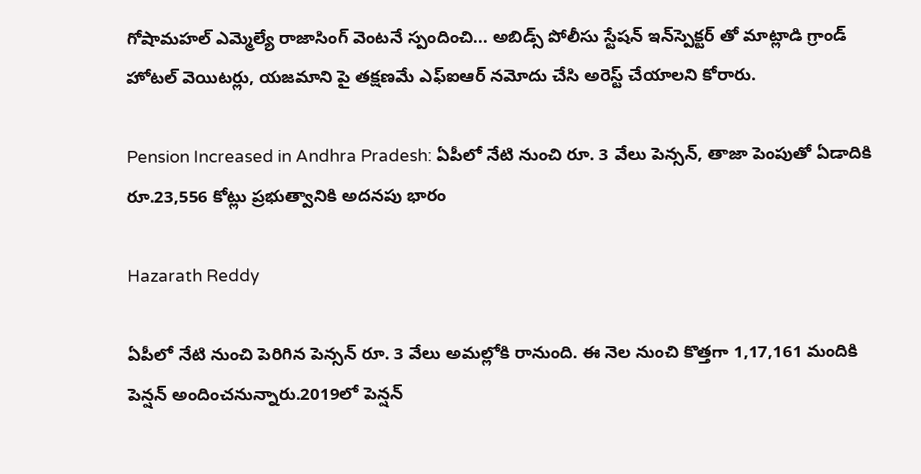గోషామహల్ ఎమ్మెల్యే రాజాసింగ్ వెంటనే స్పందించి... అబిడ్స్ పోలీసు స్టేషన్ ఇన్‌స్పెక్టర్ తో మాట్లాడి గ్రాండ్ హోటల్ వెయిటర్లు, యజమాని పై తక్షణమే ఎఫ్‌ఐఆర్ నమోదు చేసి అరెస్ట్ చేయాలని కోరారు.

Pension Increased in Andhra Pradesh: ఏపీలో నేటి నుంచి రూ. 3 వేలు పెన్సన్, తాజా పెంపుతో ఏడాదికి రూ.23,556 కోట్లు ప్రభుత్వానికి అదనపు భారం

Hazarath Reddy

ఏపీలో నేటి నుంచి పెరిగిన పెన్సన్ రూ. 3 వేలు అమల్లోకి రానుంది. ఈ నెల నుంచి కొత్తగా 1,17,161 మందికి పెన్షన్ అందించనున్నారు.2019లో పెన్షన్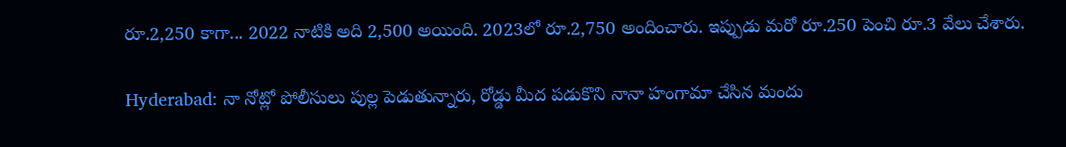రూ.2,250 కాగా... 2022 నాటికి అది 2,500 అయింది. 2023లో రూ.2,750 అందించారు. ఇప్పుడు మరో రూ.250 పెంచి రూ.3 వేలు చేశారు.

Hyderabad: నా నోట్లో పోలీసులు పుల్ల పెడుతున్నారు, రోడ్డు మీద పడుకొని నానా హంగామా చేసిన మందు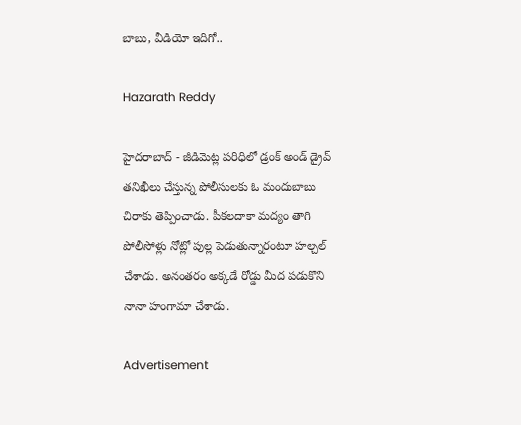బాబు, వీడియో ఇదిగో..

Hazarath Reddy

హైదరాబాద్ - జీడిమెట్ల పరిధిలో డ్రంక్ అండ్ డ్రైవ్ తనిఖీలు చేస్తున్న పోలీసులకు ఓ మందుబాబు చిరాకు తెప్పించాడు. పీకలదాకా మద్యం తాగి పోలీసోళ్లు నోట్లో పుల్ల పెడుతున్నారంటూ హల్చల్ చేశాడు. అనంతరం అక్కడే రోడ్డు మీద పడుకొని నానా హంగామా చేశాడు.

Advertisement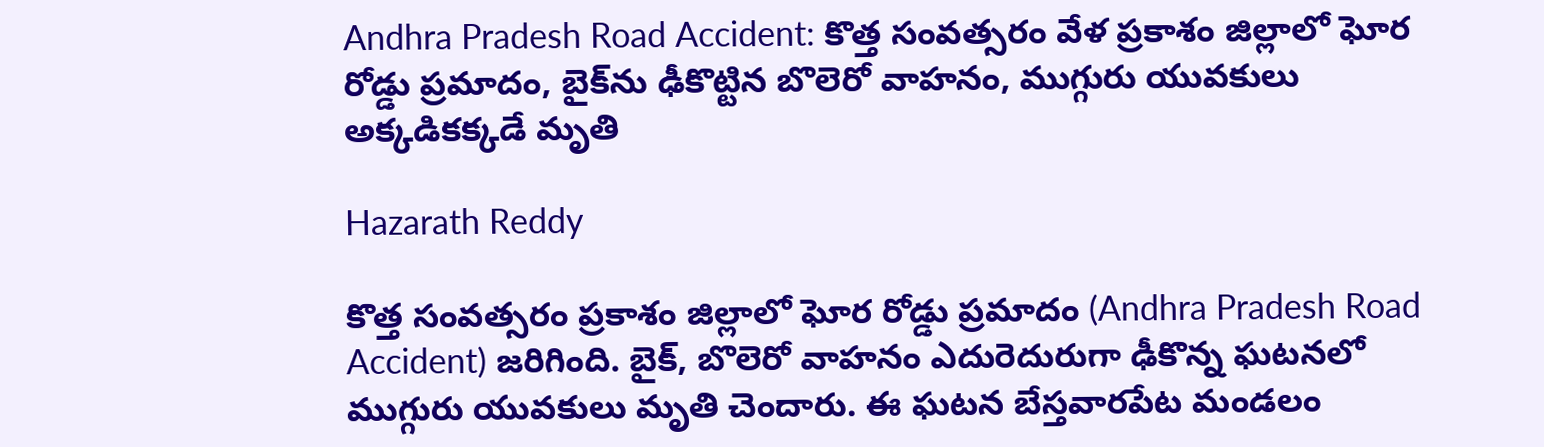Andhra Pradesh Road Accident: కొత్త సంవత్సరం వేళ ప్రకాశం జిల్లాలో ఘోర రోడ్డు ప్రమాదం, బైక్‌ను ఢీకొట్టిన బొలెరో వాహనం, ముగ్గురు యువకులు అక్కడికక్కడే మృతి

Hazarath Reddy

కొత్త సంవత్సరం ప్రకాశం జిల్లాలో ఘోర రోడ్డు ప్రమాదం (Andhra Pradesh Road Accident) జరిగింది. బైక్‌, బొలెరో వాహనం ఎదురెదురుగా ఢీకొన్న ఘటనలో ముగ్గురు యువకులు మృతి చెందారు. ఈ ఘటన బేస్తవారపేట మండలం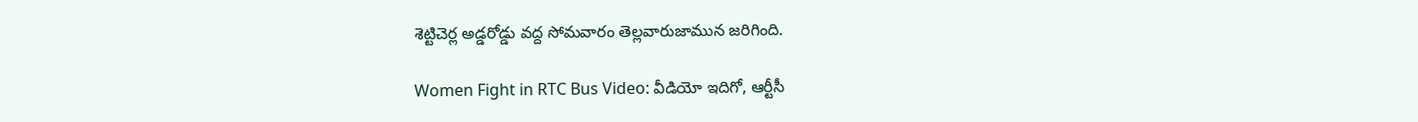శెట్టిచెర్ల అడ్డరోడ్డు వద్ద సోమవారం తెల్లవారుజామున జరిగింది.

Women Fight in RTC Bus Video: వీడియో ఇదిగో, ఆర్టీసీ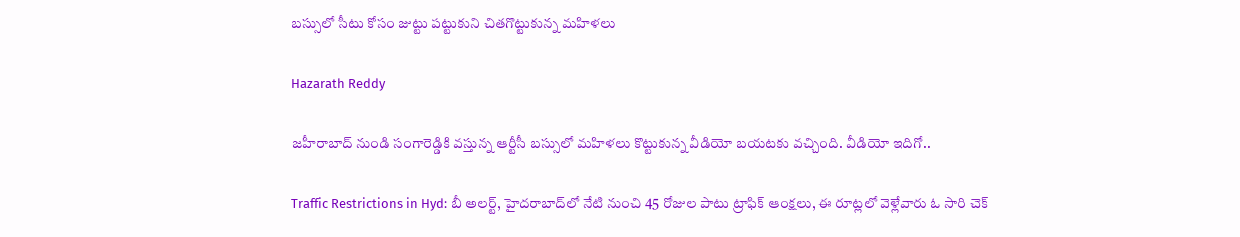బస్సులో సీటు కోసం జుట్టు పట్టుకుని చితగొట్టుకున్న మహిళలు

Hazarath Reddy

జహీరాబాద్ నుండి సంగారెడ్డికి వస్తున్న ఆర్టీసీ బస్సులో మహిళలు కొట్టుకున్న వీడియో బయటకు వచ్చింది. వీడియో ఇదిగో..

Traffic Restrictions in Hyd: బీ అలర్ట్, హైదరాబాద్‌లో నేటి నుంచి 45 రోజుల పాటు ట్రాఫిక్‌ ఆంక్షలు, ఈ రూట్లలో వెళ్లేవారు ఓ సారి చెక్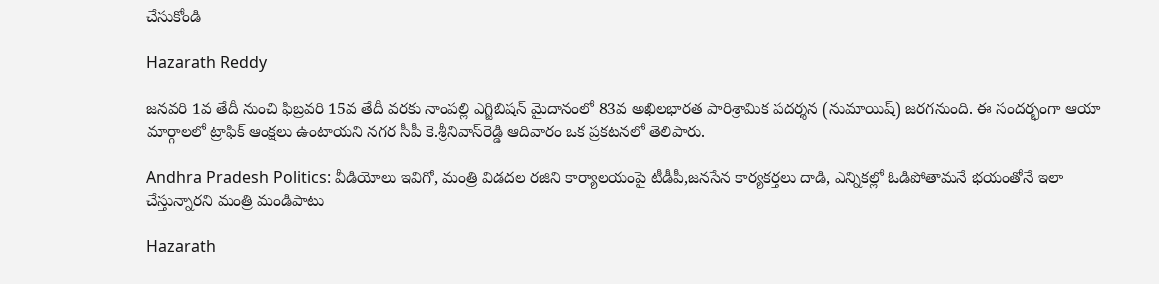చేసుకోండి

Hazarath Reddy

జనవరి 1వ తేదీ నుంచి ఫిబ్రవరి 15వ తేదీ వరకు నాంపల్లి ఎగ్జిబిషన్‌ మైదానంలో 83వ అఖిలభారత పారిశ్రామిక పదర్శన (నుమాయిష్‌) జరగనుంది. ఈ సందర్భంగా ఆయా మార్గాలలో ట్రాఫిక్‌ ఆంక్షలు ఉంటాయని నగర సీపీ కె.శ్రీనివాస్‌రెడ్డి ఆదివారం ఒక ప్రకటనలో తెలిపారు.

Andhra Pradesh Politics: వీడియోలు ఇవిగో, మంత్రి విడదల రజిని కార్యాలయంపై టీడీపీ,జనసేన కార్యకర్తలు దాడి, ఎన్నికల్లో ఓడిపోతామనే భయంతోనే ఇలా చేస్తున్నారని మంత్రి మండిపాటు

Hazarath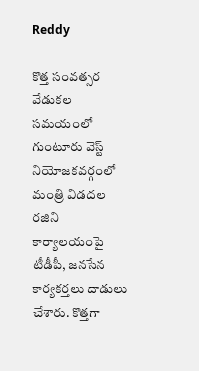Reddy

కొత్త సంవత్సర వేడుకల సమయంలో గుంటూరు వెస్ట్‌ నియోజకవర్గంలో మంత్రి విడదల రజిని కార్యాలయంపై టీడీపీ, జనసేన కార్యకర్తలు దాడులు చేశారు. కొత్తగా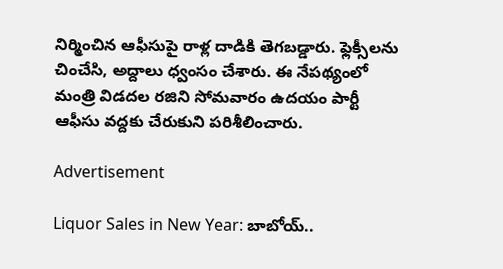నిర్మించిన ఆఫీసుపై రాళ్ల దాడికి తెగబడ్డారు. ఫ్లెక్సీలను చించేసి, అద్దాలు ధ్వంసం చేశారు. ఈ నేపథ్యంలో మంత్రి విడదల రజిని సోమవారం ఉదయం పార్టీ ఆఫీసు వద్దకు చేరుకుని పరిశీలించారు.

Advertisement

Liquor Sales in New Year: బాబోయ్..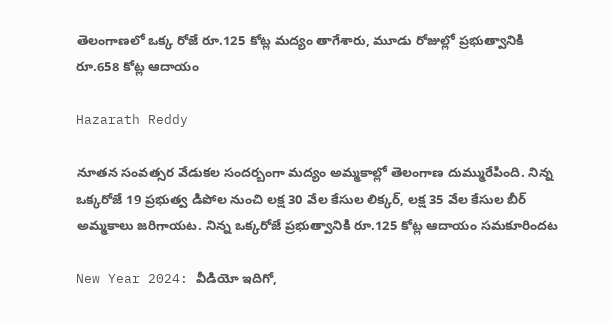తెలంగాణలో ఒక్క రోజే రూ.125 కోట్ల మద్యం తాగేశారు, మూడు రోజుల్లో ప్రభుత్వానికి రూ.658 కోట్ల ఆదాయం

Hazarath Reddy

నూతన సంవత్సర వేడుకల సందర్బంగా మద్యం అమ్మకాల్లో తెలంగాణ దుమ్మురేపింది. నిన్న ఒక్కరోజే 19 ప్రభుత్వ డిపోల నుంచి లక్ష 30 వేల కేసుల లిక్కర్, లక్ష 35 వేల కేసుల బీర్ అమ్మకాలు జరిగాయట. నిన్న ఒక్కరోజే ప్రభుత్వానికి రూ.125 కోట్ల ఆదాయం సమకూరిందట

New Year 2024: వీడియో ఇదిగో,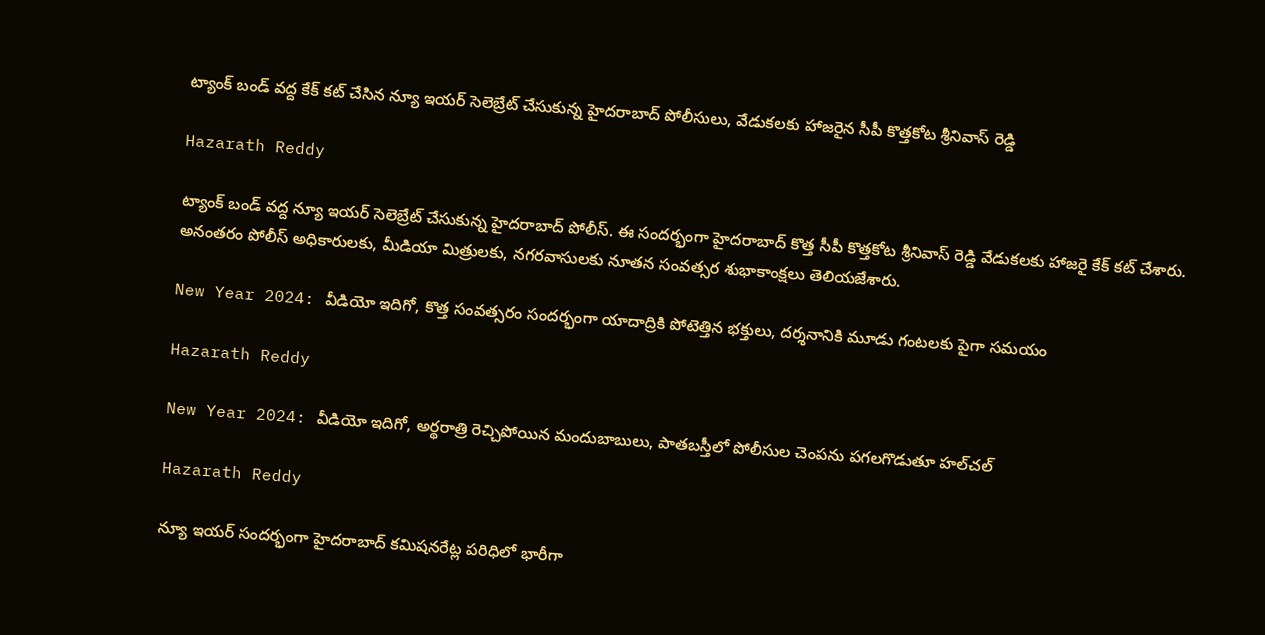ట్యాంక్ బండ్ వద్ద కేక్ కట్ చేసిన న్యూ ఇయర్ సెలెబ్రేట్ చేసుకున్న హైదరాబాద్ పోలీసులు, వేడుకలకు హాజరైన సీపీ కొత్తకోట శ్రీనివాస్ రెడ్డి

Hazarath Reddy

ట్యాంక్ బండ్ వద్ద న్యూ ఇయర్ సెలెబ్రేట్ చేసుకున్న హైదరాబాద్ పోలీస్. ఈ సందర్భంగా హైదరాబాద్ కొత్త సీపీ కొత్తకోట శ్రీనివాస్ రెడ్డి వేడుకలకు హాజరై కేక్ కట్ చేశారు. అనంతరం పోలీస్ అధికారులకు, మీడియా మిత్రులకు, నగరవాసులకు నూతన సంవత్సర శుభాకాంక్షలు తెలియజేశారు.

New Year 2024: వీడియో ఇదిగో, కొత్త సంవత్సరం సందర్భంగా యాదాద్రికి పోటెత్తిన భక్తులు, దర్శనానికి మూడు గంటలకు పైగా సమయం

Hazarath Reddy

New Year 2024: వీడియో ఇదిగో, అర్థరాత్రి రెచ్చిపోయిన మందుబాబులు, పాతబస్తీలో పోలీసుల చెంపను పగలగొడుతూ హల్‌చల్

Hazarath Reddy

న్యూ ఇయర్‌ సందర్భంగా హైదరాబాద్ కమిషనరేట్ల పరిధిలో భారీగా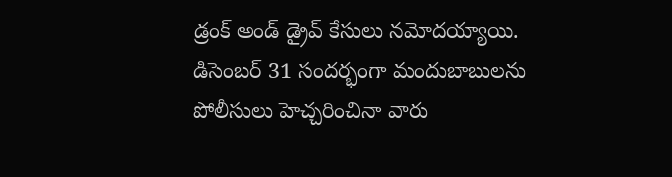డ్రంక్‌ అండ్‌ డ్రైవ్‌ కేసులు నమోదయ్యాయి. డిసెంబర్‌ 31 సందర్భంగా మందుబాబులను పోలీసులు హెచ్చరించినా వారు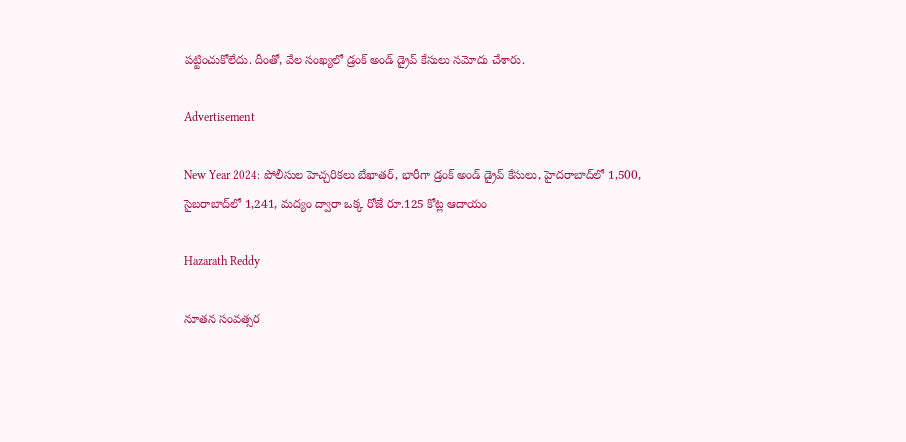పట్టించుకోలేదు. దీంతో, వేల సంఖ్యలో డ్రంక్‌ అండ్‌ డ్రైవ్‌ కేసులు నమోదు చేశారు.

Advertisement

New Year 2024: పోలీసుల హెచ్చరికలు బేఖాతర్, భారీగా డ్రంక్‌ అండ్‌ డ్రైవ్‌ కేసులు, హైదరాబాద్‌లో 1,500, సైబరాబాద్‌లో 1,241, మద్యం ద్వారా ఒక్క రోజే రూ.125 కోట్ల ఆదాయం

Hazarath Reddy

నూతన సంవత్సర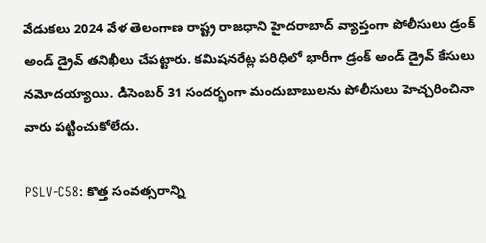వేడుకలు 2024 వేళ తెలంగాణ రాష్ట్ర రాజధాని హైదరాబాద్‌ వ్యాప్తంగా పోలీసులు డ్రంక్‌ అండ్‌ డ్రైవ్‌ తనిఖీలు చేపట్టారు. కమిషనరేట్ల పరిధిలో భారీగా డ్రంక్‌ అండ్‌ డ్రైవ్‌ కేసులు నమోదయ్యాయి. డిసెంబర్‌ 31 సందర్భంగా మందుబాబులను పోలీసులు హెచ్చరించినా వారు పట్టించుకోలేదు.

PSLV-C58: కొత్త సంవత్సరాన్ని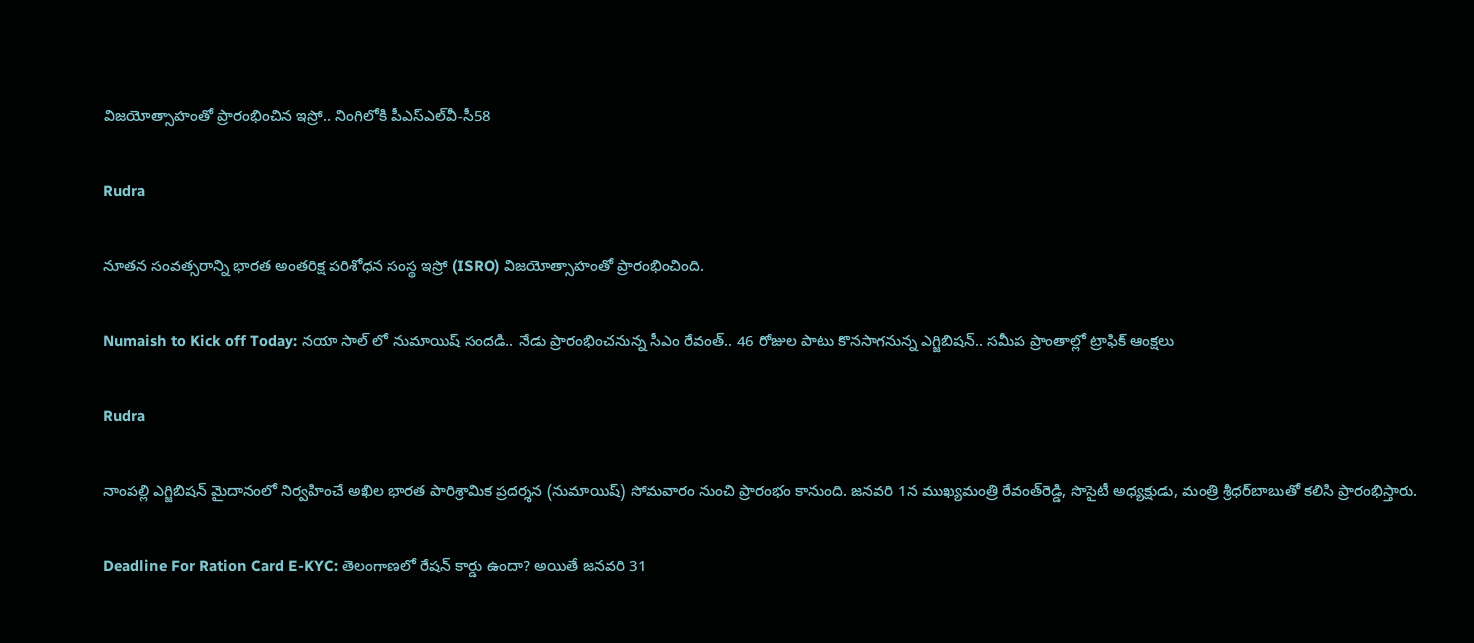విజయోత్సాహంతో ప్రారంభించిన ఇస్రో.. నింగిలోకి పీఎస్‌ఎల్‌వీ-సీ58

Rudra

నూతన సంవత్సరాన్ని భారత అంతరిక్ష పరిశోధన సంస్థ ఇస్రో (ISRO) విజయోత్సాహంతో ప్రారంభించింది.

Numaish to Kick off Today: నయా సాల్ లో నుమాయిష్‌ సందడి.. నేడు ప్రారంభించనున్న సీఎం రేవంత్.. 46 రోజుల పాటు కొనసాగనున్న ఎగ్జిబిషన్‌.. సమీప ప్రాంతాల్లో ట్రాఫిక్ ఆంక్షలు

Rudra

నాంపల్లి ఎగ్జిబిషన్‌ మైదానంలో నిర్వహించే అఖిల భారత పారిశ్రామిక ప్రదర్శన (నుమాయిష్‌) సోమవారం నుంచి ప్రారంభం కానుంది. జనవరి 1న ముఖ్యమంత్రి రేవంత్‌రెడ్డి, సొసైటీ అధ్యక్షుడు, మంత్రి శ్రీధర్‌బాబుతో కలిసి ప్రారంభిస్తారు.

Deadline For Ration Card E-KYC: తెలంగాణ‌లో రేష‌న్ కార్డు ఉందా? అయితే జ‌న‌వ‌రి 31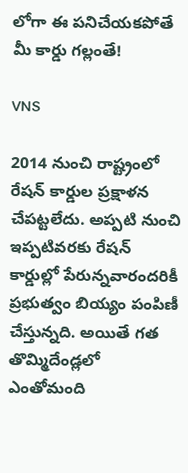లోగా ఈ ప‌నిచేయ‌క‌పోతే మీ కార్డు గ‌ల్లంతే!

VNS

2014 నుంచి రాష్ట్రంలో రేషన్‌ కార్డుల ప్రక్షాళన చేపట్టలేదు. అప్పటి నుంచి ఇప్పటివరకు రేషన్‌ కార్డుల్లో పేరున్నవారందరికీ ప్రభుత్వం బియ్యం పంపిణీ చేస్తున్నది. అయితే గత తొమ్మిదేండ్లలో ఎంతోమంది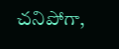చనిపోగా,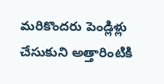మరికొందరు పెండ్లిళ్లు చేసుకుని అత్తారింటికి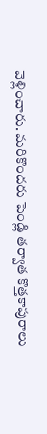వెళ్లించారు. మరికొందరు పెండ్లి తర్వాత కొత్తకాపురాలు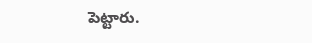పెట్టారు.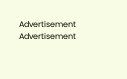Advertisement
Advertisement